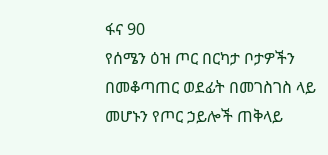ፋና 90
የሰሜን ዕዝ ጦር በርካታ ቦታዎችን በመቆጣጠር ወደፊት በመገስገስ ላይ መሆኑን የጦር ኃይሎች ጠቅላይ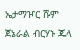ኤታማዦር ሹም ጀኔራል ብርሃኑ ጁላ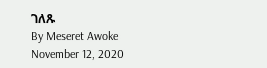ገለጹ
By Meseret Awoke
November 12, 2020